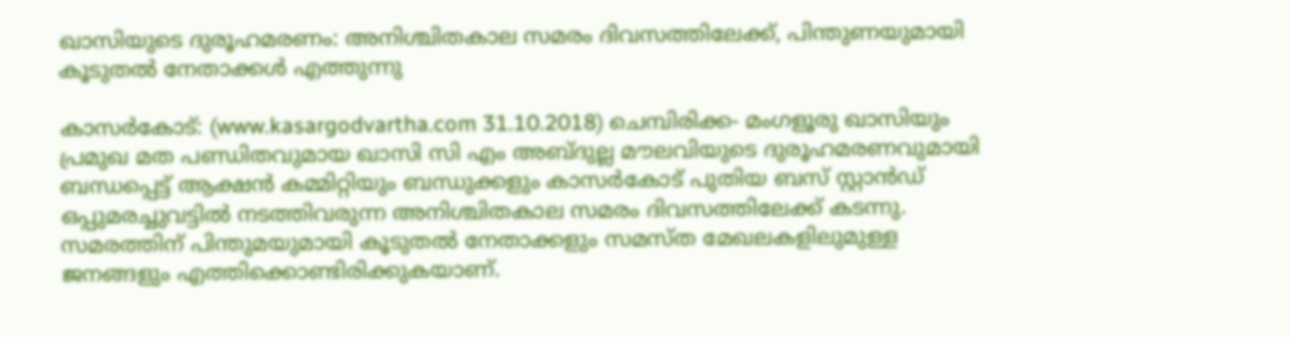ഖാസിയുടെ ദുരൂഹമരണം: അനിശ്ചിതകാല സമരം ദിവസത്തിലേക്ക്, പിന്തുണയുമായി കൂടുതല്‍ നേതാക്കള്‍ എത്തുന്നു

കാസര്‍കോട്: (www.kasargodvartha.com 31.10.2018) ചെമ്പിരിക്ക- മംഗളൂരു ഖാസിയും പ്രമുഖ മത പണ്ഡിതവുമായ ഖാസി സി എം അബ്ദുല്ല മൗലവിയുടെ ദുരൂഹമരണവുമായി ബന്ധപ്പെട്ട് ആക്ഷന്‍ കമ്മിറ്റിയും ബന്ധുക്കളും കാസര്‍കോട് പുതിയ ബസ് സ്റ്റാന്‍ഡ് ഒപ്പുമരച്ചുവട്ടില്‍ നടത്തിവരുന്ന അനിശ്ചിതകാല സമരം ദിവസത്തിലേക്ക് കടന്നു. സമരത്തിന് പിന്തുമയുമായി കൂടുതല്‍ നേതാക്കളും സമസ്ത മേഖലകളിലുമുള്ള ജനങ്ങളും എത്തിക്കൊണ്ടിരിക്കുകയാണ്.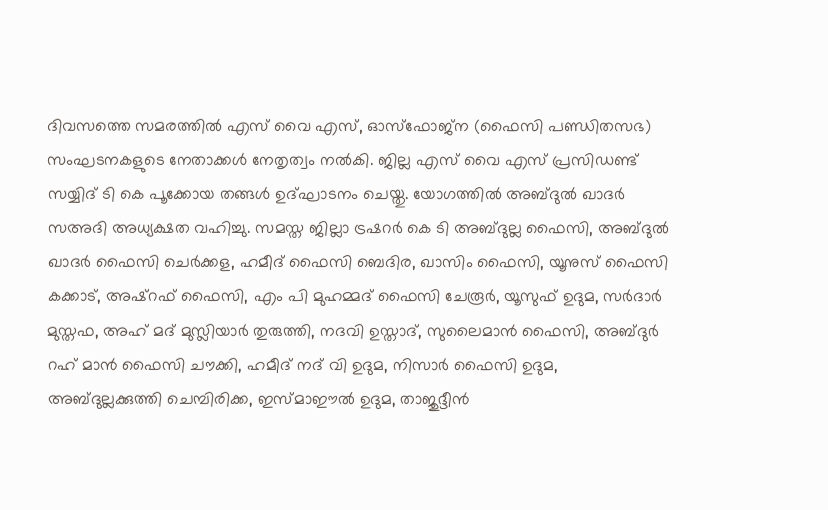ദിവസത്തെ സമരത്തില്‍ എസ് വൈ എസ്, ഓസ്‌ഫോജ്‌ന (ഫൈസി പണ്ഡിതസഭ) സംഘടനകളുടെ നേതാക്കള്‍ നേതൃത്വം നല്‍കി. ജില്ല എസ് വൈ എസ് പ്രസിഡണ്ട് സയ്യിദ് ടി കെ പൂക്കോയ തങ്ങള്‍ ഉദ്ഘാടനം ചെയ്തു. യോഗത്തില്‍ അബ്ദുല്‍ ഖാദര്‍ സഅദി അധ്യക്ഷത വഹിച്ചു. സമസ്ത ജില്ലാ ട്രഷറര്‍ കെ ടി അബ്ദുല്ല ഫൈസി, അബ്ദുല്‍ ഖാദര്‍ ഫൈസി ചെര്‍ക്കള, ഹമീദ് ഫൈസി ബെദിര, ഖാസിം ഫൈസി, യൂനുസ് ഫൈസി കക്കാട്, അഷ്‌റഫ് ഫൈസി, എം പി മുഹമ്മദ് ഫൈസി ചേരൂര്‍, യൂസുഫ് ഉദുമ, സര്‍ദാര്‍ മുസ്തഫ, അഹ് മദ് മുസ്ലിയാര്‍ തുരുത്തി, നദവി ഉസ്താദ്, സുലൈമാന്‍ ഫൈസി, അബ്ദുര്‍ റഹ് മാന്‍ ഫൈസി ചൗക്കി, ഹമീദ് നദ് വി ഉദുമ, നിസാര്‍ ഫൈസി ഉദുമ, അബ്ദുല്ലക്കുത്തി ചെമ്പിരിക്ക, ഇസ്മാഈല്‍ ഉദുമ, താജുദ്ദീന്‍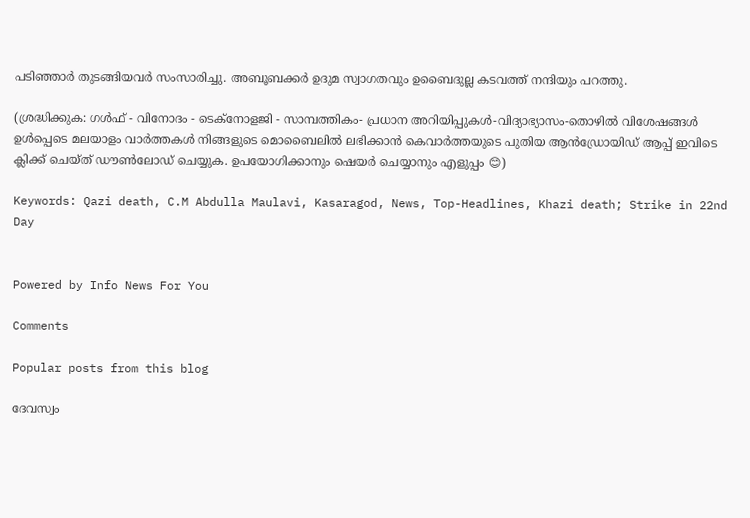പടിഞ്ഞാര്‍ തുടങ്ങിയവര്‍ സംസാരിച്ചു. അബൂബക്കര്‍ ഉദുമ സ്വാഗതവും ഉബൈദുല്ല കടവത്ത് നന്ദിയും പറത്തു.

(ശ്രദ്ധിക്കുക: ഗൾഫ് - വിനോദം - ടെക്നോളജി - സാമ്പത്തികം- പ്രധാന അറിയിപ്പുകൾ-വിദ്യാഭ്യാസം-തൊഴിൽ വിശേഷങ്ങൾ ഉൾപ്പെടെ മലയാളം വാർത്തകൾ നിങ്ങളുടെ മൊബൈലിൽ ലഭിക്കാൻ കെവാർത്തയുടെ പുതിയ ആൻഡ്രോയിഡ് ആപ്പ് ഇവിടെ ക്ലിക്ക് ചെയ്ത് ഡൗൺലോഡ് ചെയ്യുക. ഉപയോഗിക്കാനും ഷെയർ ചെയ്യാനും എളുപ്പം 😊)

Keywords: Qazi death, C.M Abdulla Maulavi, Kasaragod, News, Top-Headlines, Khazi death; Strike in 22nd Day


Powered by Info News For You

Comments

Popular posts from this blog

ദേവസ്വം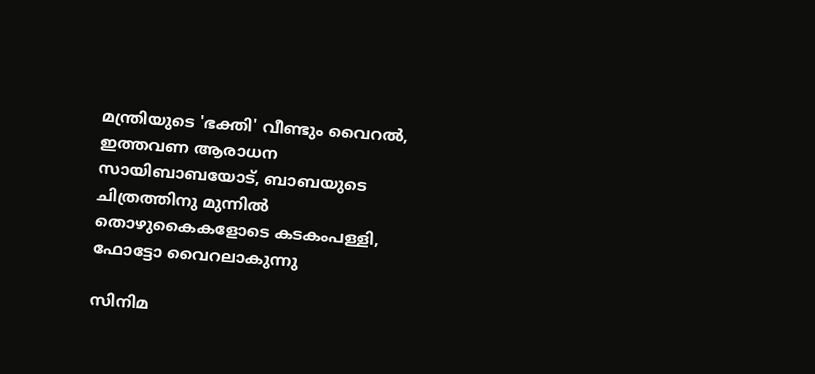മന്ത്രിയുടെ 'ഭക്തി' വീണ്ടും വൈറല്‍, ഇത്തവണ ആരാധന സായിബാബയോട്, ബാബയുടെ ചിത്രത്തിനു മുന്നില്‍ തൊഴുകൈകളോടെ കടകംപള്ളി, ഫോട്ടോ വൈറലാകുന്നു

സിനിമ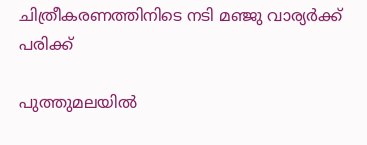ചിത്രീകരണത്തിനിടെ നടി മഞ്ജു വാര്യര്‍ക്ക് പരിക്ക്

പുത്തുമലയില്‍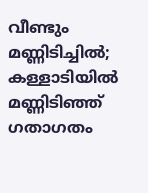വീണ്ടും മണ്ണിടിച്ചില്‍; കള്ളാടിയില്‍ മണ്ണിടിഞ്ഞ് ഗതാഗതം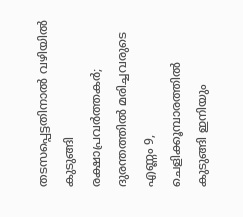തടസപ്പെട്ടതിനാല്‍ വഴിയില്‍ കുടുങ്ങി രക്ഷാപ്രവര്‍ത്തകര്‍; ദുരന്തത്തില്‍ മരിച്ചവരുടെ എണ്ണം 9, ചെളിക്കൂമ്പാരത്തില്‍ കുടുങ്ങി ഇനിയും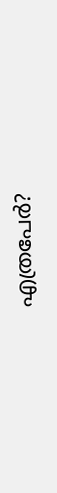എത്രപേര്‍?